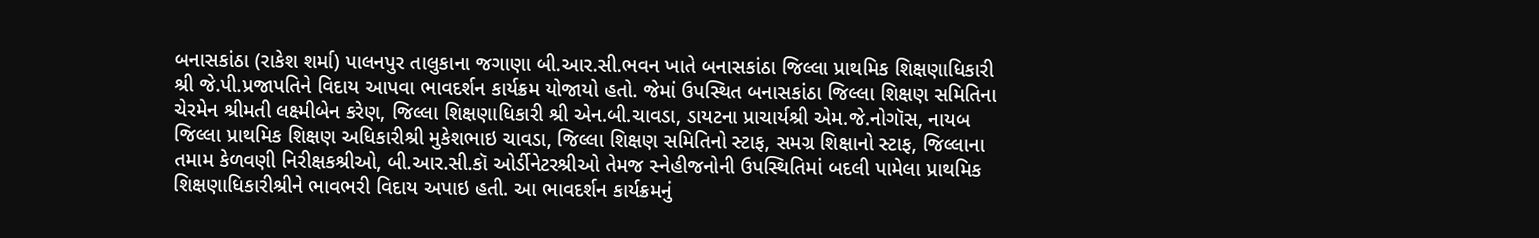બનાસકાંઠા (રાકેશ શર્મા) પાલનપુર તાલુકાના જગાણા બી.આર.સી.ભવન ખાતે બનાસકાંઠા જિલ્લા પ્રાથમિક શિક્ષણાધિકારી શ્રી જે.પી.પ્રજાપતિને વિદાય આપવા ભાવદર્શન કાર્યક્રમ યોજાયો હતો. જેમાં ઉપસ્થિત બનાસકાંઠા જિલ્લા શિક્ષણ સમિતિના ચેરમેન શ્રીમતી લક્ષ્મીબેન કરેણ, જિલ્લા શિક્ષણાધિકારી શ્રી એન.બી.ચાવડા, ડાયટના પ્રાચાર્યશ્રી એમ.જે.નોગૉસ, નાયબ જિલ્લા પ્રાથમિક શિક્ષણ અધિકારીશ્રી મુકેશભાઇ ચાવડા, જિલ્લા શિક્ષણ સમિતિનો સ્ટાફ, સમગ્ર શિક્ષાનો સ્ટાફ, જિલ્લાના તમામ કેળવણી નિરીક્ષકશ્રીઓ, બી.આર.સી.કૉ ઓર્ડીનેટરશ્રીઓ તેમજ સ્નેહીજનોની ઉપસ્થિતિમાં બદલી પામેલા પ્રાથમિક શિક્ષણાધિકારીશ્રીને ભાવભરી વિદાય અપાઇ હતી. આ ભાવદર્શન કાર્યક્રમનું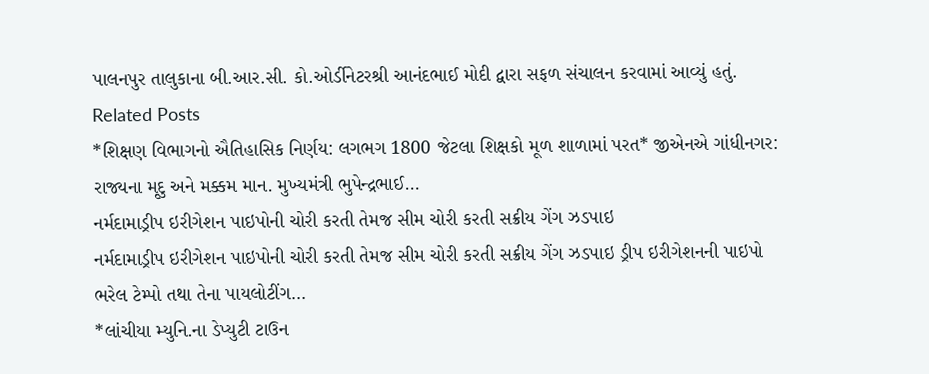પાલનપુર તાલુકાના બી.આર.સી. કો.ઓર્ડીનેટરશ્રી આનંદભાઈ મોદી દ્વારા સફળ સંચાલન કરવામાં આવ્યું હતું.
Related Posts
*શિક્ષણ વિભાગનો ઐતિહાસિક નિર્ણય: લગભગ 1800 જેટલા શિક્ષકો મૂળ શાળામાં પરત* જીએનએ ગાંધીનગર: રાજ્યના મૃદુ અને મક્કમ માન. મુખ્યમંત્રી ભુપેન્દ્રભાઈ…
નર્મદામાડ્રીપ ઇરીગેશન પાઇપોની ચોરી કરતી તેમજ સીમ ચોરી કરતી સક્રીય ગેંગ ઝડપાઇ
નર્મદામાડ્રીપ ઇરીગેશન પાઇપોની ચોરી કરતી તેમજ સીમ ચોરી કરતી સક્રીય ગેંગ ઝડપાઇ ડ્રીપ ઇરીગેશનની પાઇપો ભરેલ ટેમ્પો તથા તેના પાયલોટીંગ…
*લાંચીયા મ્યુનિ.ના ડેપ્યુટી ટાઉન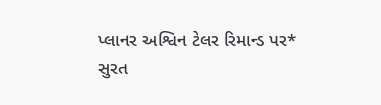પ્લાનર અશ્વિન ટેલર રિમાન્ડ પર*
સુરત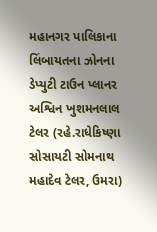મહાનગર પાલિકાના લિંબાયતના ઝોનના ડેપ્યુટી ટાઉન પ્લાનર અશ્વિન ખુશમનલાલ ટેલર (રહે.રાધેકિષ્ણા સોસાયટી સોમનાથ મહાદેવ ટેલર, ઉમરા)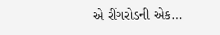એ રીંગરોડની એક…